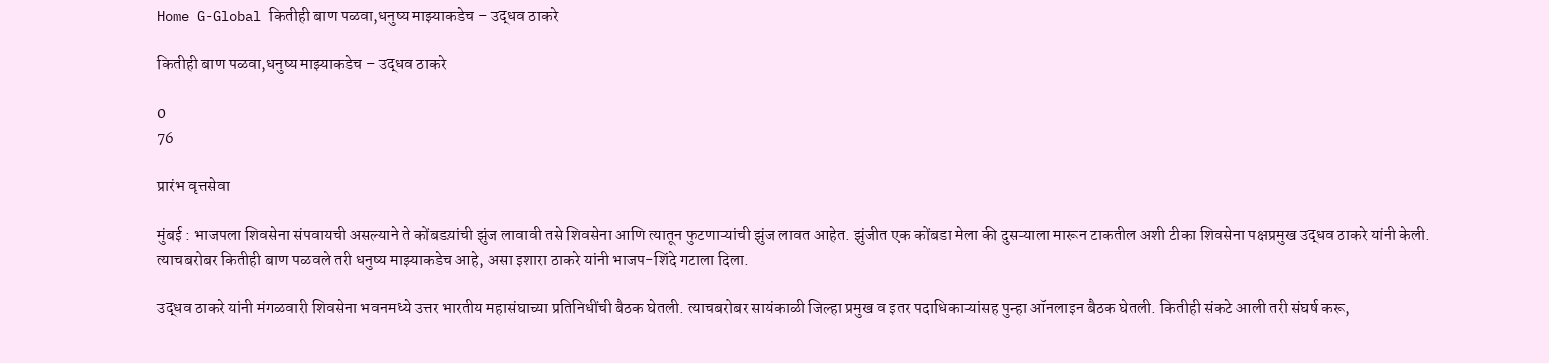Home G-Global कितीही बाण पळवा,धनुष्य माझ्याकडेच – उद्धव ठाकरे

कितीही बाण पळवा,धनुष्य माझ्याकडेच – उद्धव ठाकरे

0
76

प्रारंभ वृत्तसेवा

मुंबई : भाजपला शिवसेना संपवायची असल्याने ते कोंबडय़ांची झुंज लावावी तसे शिवसेना आणि त्यातून फुटणाऱ्यांची झुंज लावत आहेत. झुंजीत एक कोंबडा मेला की दुसऱ्याला मारून टाकतील अशी टीका शिवसेना पक्षप्रमुख उद्धव ठाकरे यांनी केली. त्याचबरोबर कितीही बाण पळवले तरी धनुष्य माझ्याकडेच आहे, असा इशारा ठाकरे यांनी भाजप-शिंदे गटाला दिला.

उद्धव ठाकरे यांनी मंगळवारी शिवसेना भवनमध्ये उत्तर भारतीय महासंघाच्या प्रतिनिधींची बैठक घेतली. त्याचबरोबर सायंकाळी जिल्हा प्रमुख व इतर पदाधिकाऱ्यांसह पुन्हा ऑनलाइन बैठक घेतली. कितीही संकटे आली तरी संघर्ष करू,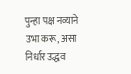पुन्हा पक्ष नव्याने उभा करू, असा निर्धार उद्धव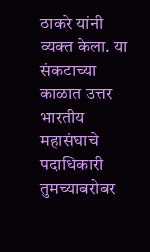ठाकरे यांनी व्यक्त केला. या संकटाच्या काळात उत्तर भारतीय महासंघाचे पदाधिकारी तुमच्याबरोबर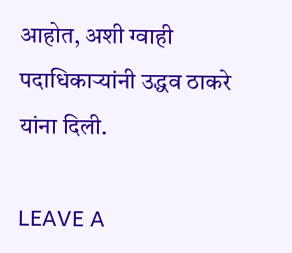आहोत, अशी ग्वाही पदाधिकाऱ्यांनी उद्धव ठाकरे यांना दिली.

LEAVE A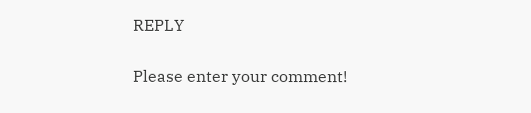REPLY

Please enter your comment!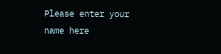Please enter your name here